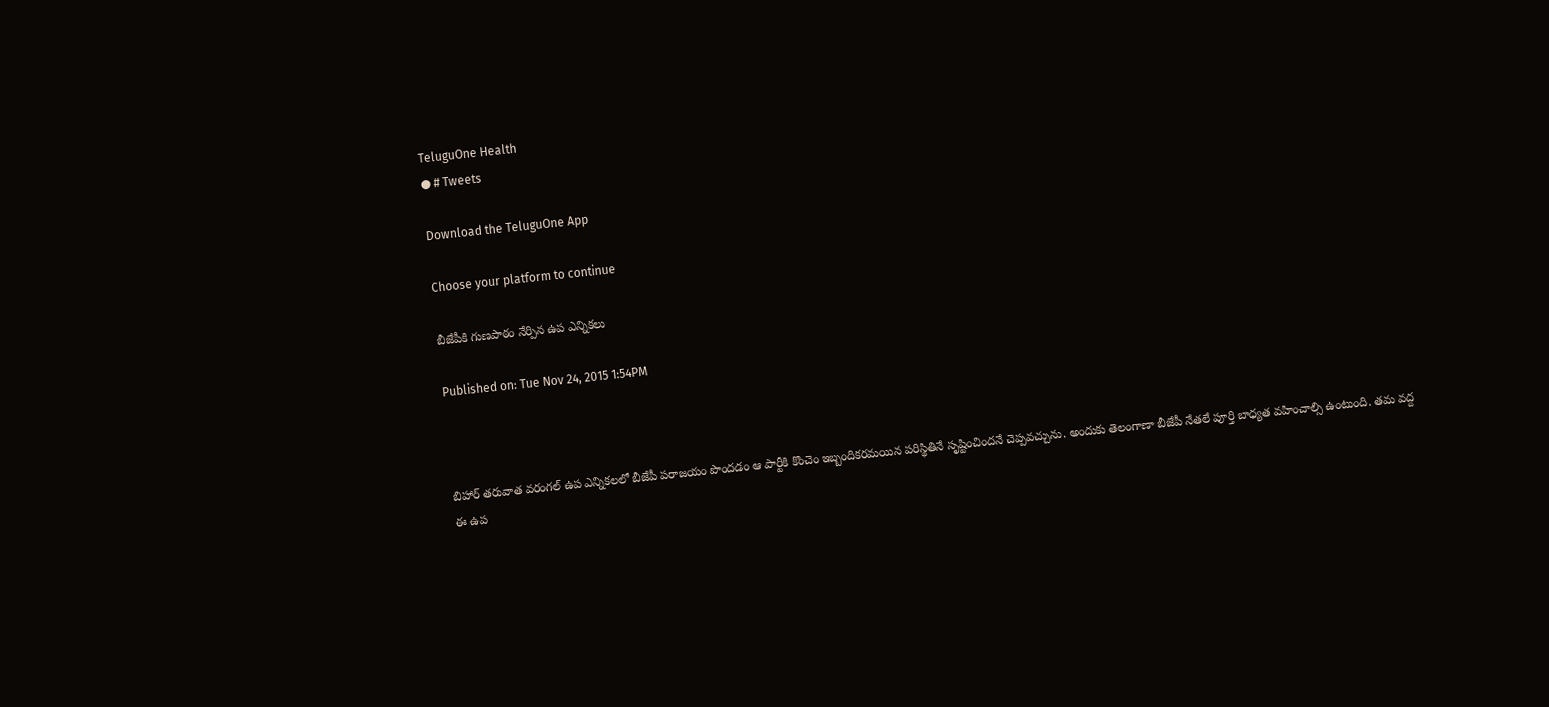TeluguOne Health
● # Tweets

Download the TeluguOne App

Choose your platform to continue

బీజేపీకి గుణపాఠం నేర్పిన ఉప ఎన్నికలు

Published on: Tue Nov 24, 2015 1:54PM



బిహార్ తరువాత వరంగల్ ఉప ఎన్నికలలో బీజేపీ పరాజయం పొందడం ఆ పార్టీకి కొంచెం ఇబ్బందికరమయిన పరిస్థితినే సృష్టించిందనే చెప్పవచ్చును. అందుకు తెలంగాణా బీజేపీ నేతలే పూర్తి బాధ్యత వహించాల్సి ఉంటుంది. తమ వద్ద ఈ ఉప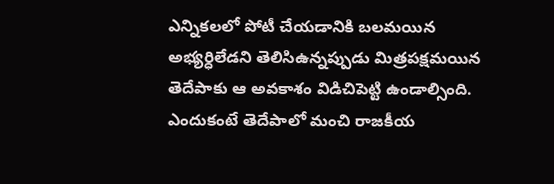ఎన్నికలలో పోటీ చేయడానికి బలమయిన అభ్యర్ధిలేడని తెలిసిఉన్నప్పుడు మిత్రపక్షమయిన తెదేపాకు ఆ అవకాశం విడిచిపెట్టి ఉండాల్సింది. ఎందుకంటే తెదేపాలో మంచి రాజకీయ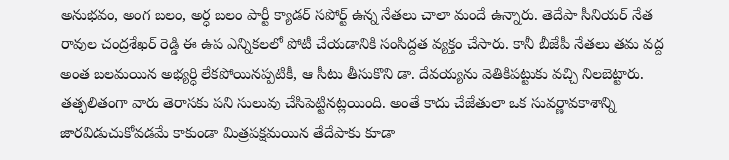అనుభవం, అంగ బలం, అర్ధ బలం పార్టీ క్యాడర్ సపోర్ట్ ఉన్న నేతలు చాలా మందే ఉన్నారు. తెదేపా సీనియర్ నేత రావుల చంద్రశేఖర్ రెడ్డి ఈ ఉప ఎన్నికలలో పోటీ చేయడానికి సంసిద్దత వ్యక్తం చేసారు. కానీ బీజేపీ నేతలు తమ వద్ద అంత బలమయిన అభ్యర్ధి లేకపోయినప్పటికీ, ఆ సీటు తీసుకొని డా. దేవయ్యను వెతికిపట్టుకు వచ్చి నిలబెట్టారు. తత్ఫలితంగా వారు తెరాసకు పని సులువు చేసిపెట్టినట్లయింది. అంతే కాదు చేజేతులా ఒక సువర్ణావకాశాన్ని జారవిడుచుకోవడమే కాకుండా మిత్రపక్షమయిన తేదేపాకు కూడా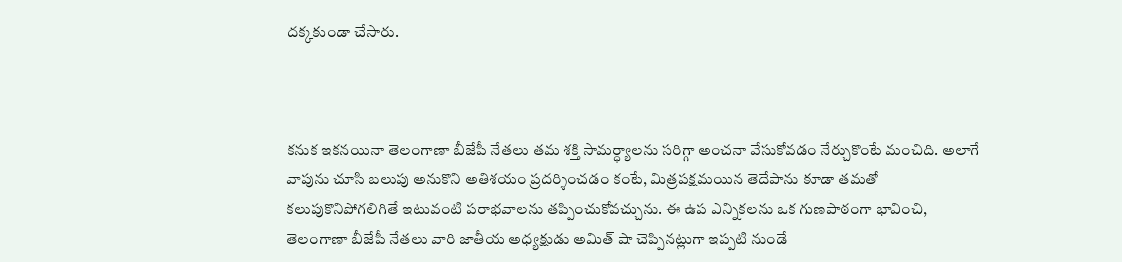దక్కకుండా చేసారు.



కనుక ఇకనయినా తెలంగాణా బీజేపీ నేతలు తమ శక్తి సామర్ధ్యాలను సరిగ్గా అంచనా వేసుకోవడం నేర్చుకొంటే మంచిది. అలాగే వాపును చూసి బలుపు అనుకొని అతిశయం ప్రదర్శించడం కంటే, మిత్రపక్షమయిన తెదేపాను కూడా తమతో కలుపుకొనిపోగలిగితే ఇటువంటి పరాభవాలను తప్పించుకోవచ్చును. ఈ ఉప ఎన్నికలను ఒక గుణపాఠంగా భావించి, తెలంగాణా బీజేపీ నేతలు వారి జాతీయ అధ్యక్షుడు అమిత్ షా చెప్పినట్లుగా ఇప్పటి నుండే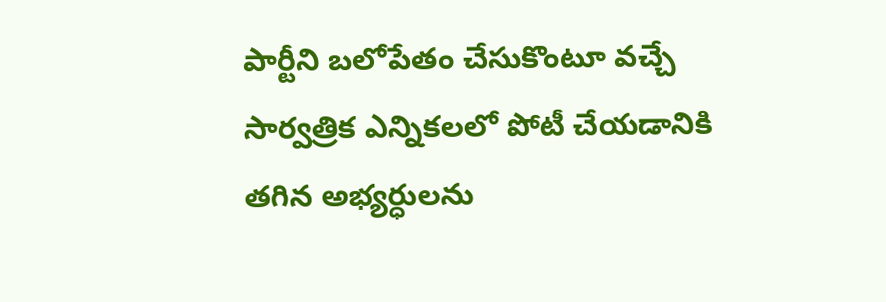పార్టీని బలోపేతం చేసుకొంటూ వచ్చే సార్వత్రిక ఎన్నికలలో పోటీ చేయడానికి తగిన అభ్యర్ధులను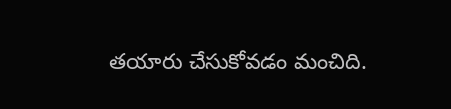తయారు చేసుకోవడం మంచిది.